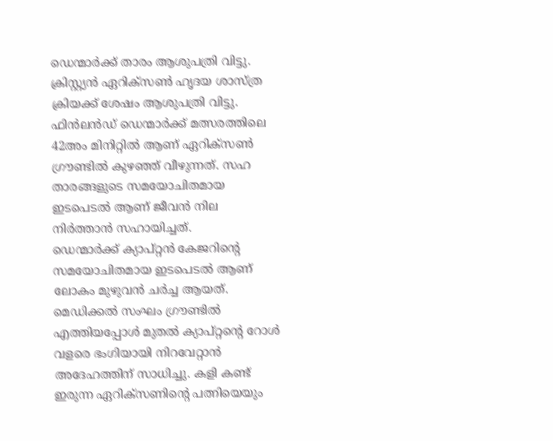ഡെന്മാർക്ക് താരം ആശുപത്രി വിട്ടു.
ക്രിസ്റ്റ്യൻ ഏറിക്സൺ ഹൃദയ ശാസ്ത്ര ക്രിയക്ക് ശേഷം ആശുപത്രി വിട്ടു. ഫിൻലൻഡ് ഡെന്മാർക്ക് മത്സരത്തിലെ 42അം മിനിറ്റിൽ ആണ് ഏറിക്സൺ ഗ്രൗണ്ടിൽ കുഴഞ്ഞ് വീഴുന്നത്. സഹ താരങ്ങളുടെ സമയോചിതമായ ഇടപെടൽ ആണ് ജീവൻ നില നിർത്താൻ സഹായിച്ചത്.
ഡെന്മാർക്ക് ക്യാപ്റ്റൻ കേജറിൻ്റെ സമയോചിതമായ ഇടപെടൽ ആണ് ലോകം മുഴുവൻ ചർച്ച ആയത്. മെഡിക്കൽ സംഘം ഗ്രൗണ്ടിൽ എത്തിയപ്പോൾ മുതൽ ക്യാപ്റ്റൻ്റെ റോൾ വളരെ ഭംഗിയായി നിറവേറ്റാൻ അദേഹത്തിന് സാധിച്ചു. കളി കണ്ട് ഇരുന്ന ഏറിക്സണിൻ്റെ പത്നിയെയും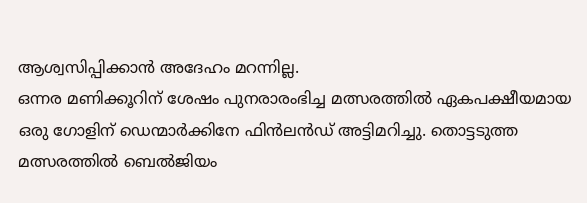ആശ്വസിപ്പിക്കാൻ അദേഹം മറന്നില്ല.
ഒന്നര മണിക്കൂറിന് ശേഷം പുനരാരംഭിച്ച മത്സരത്തിൽ ഏകപക്ഷീയമായ ഒരു ഗോളിന് ഡെന്മാർക്കിനേ ഫിൻലൻഡ് അട്ടിമറിച്ചു. തൊട്ടടുത്ത മത്സരത്തിൽ ബെൽജിയം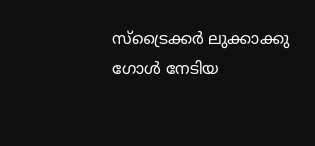സ്ട്രൈക്കർ ലുക്കാക്കു ഗോൾ നേടിയ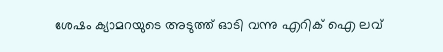ശേഷം ക്യാമറയുടെ അടുത്ത് ഓടി വന്നു എറിക് ഐ ലവ്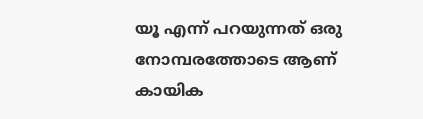യൂ എന്ന് പറയുന്നത് ഒരു നോമ്പരത്തോടെ ആണ് കായിക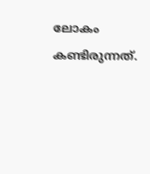ലോകം കണ്ടിരുന്നത്.